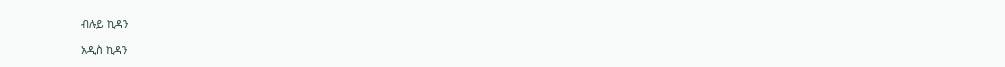ብሉይ ኪዳን

አዲስ ኪዳን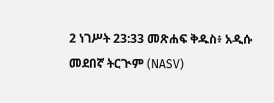2 ነገሥት 23:33 መጽሐፍ ቅዱስ፥ አዲሱ መደበኛ ትርጒም (NASV)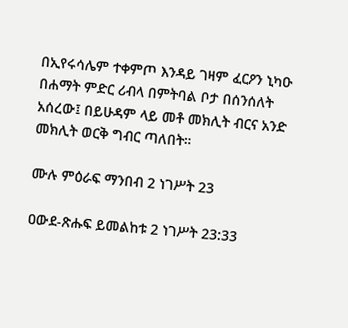በኢየሩሳሌም ተቀምጦ እንዳይ ገዛም ፈርዖን ኒካዑ በሐማት ምድር ሪብላ በምትባል ቦታ በሰንሰለት አሰረው፤ በይሁዳም ላይ መቶ መክሊት ብርና አንድ መክሊት ወርቅ ግብር ጣለበት።

ሙሉ ምዕራፍ ማንበብ 2 ነገሥት 23

ዐውደ-ጽሑፍ ይመልከቱ 2 ነገሥት 23:33